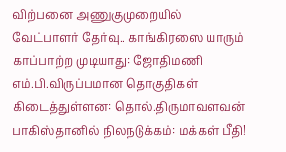விற்பனை அணுகுமுறையில் வேட்பாளர் தேர்வு.. காங்கிரஸை யாரும் காப்பாற்ற முடியாது: ஜோதிமணி எம்.பி.விருப்பமான தொகுதிகள் கிடைத்துள்ளன: தொல்.திருமாவளவன் பாகிஸ்தானில் நிலநடுக்கம்: மக்கள் பீதி!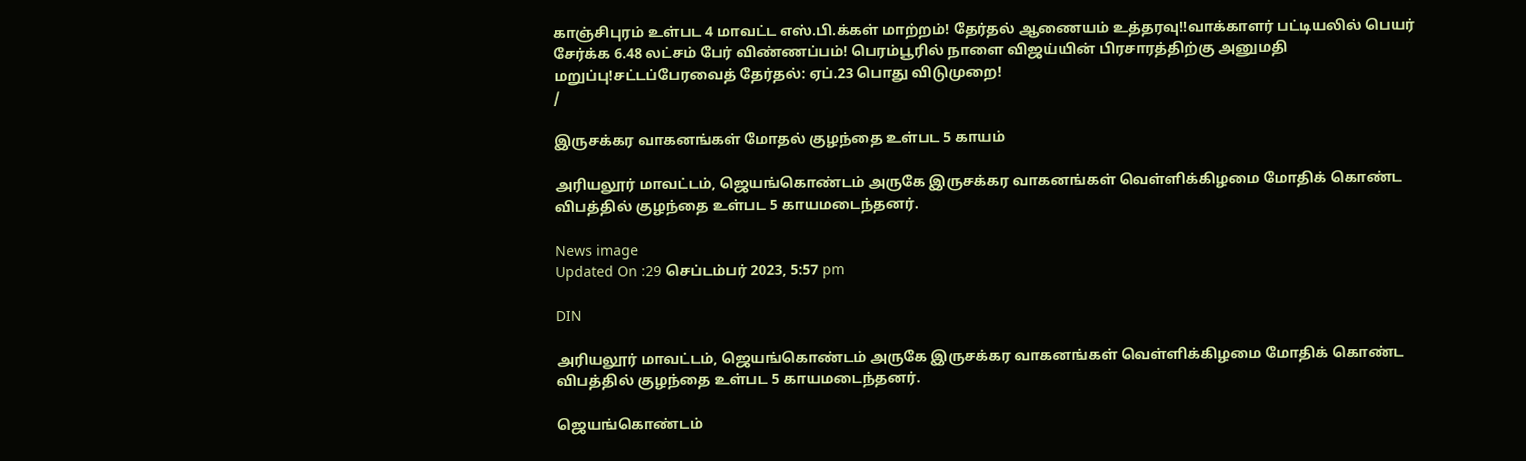காஞ்சிபுரம் உள்பட 4 மாவட்ட எஸ்.பி.க்கள் மாற்றம்! தேர்தல் ஆணையம் உத்தரவு!!வாக்காளர் பட்டியலில் பெயர் சேர்க்க 6.48 லட்சம் பேர் விண்ணப்பம்! பெரம்பூரில் நாளை விஜய்யின் பிரசாரத்திற்கு அனுமதி மறுப்பு!சட்டப்பேரவைத் தேர்தல்: ஏப்.23 பொது விடுமுறை!
/

இருசக்கர வாகனங்கள் மோதல் குழந்தை உள்பட 5 காயம்

அரியலூர் மாவட்டம், ஜெயங்கொண்டம் அருகே இருசக்கர வாகனங்கள் வெள்ளிக்கிழமை மோதிக் கொண்ட விபத்தில் குழந்தை உள்பட 5 காயமடைந்தனர்.

News image
Updated On :29 செப்டம்பர் 2023, 5:57 pm

DIN

அரியலூர் மாவட்டம், ஜெயங்கொண்டம் அருகே இருசக்கர வாகனங்கள் வெள்ளிக்கிழமை மோதிக் கொண்ட விபத்தில் குழந்தை உள்பட 5 காயமடைந்தனர்.

ஜெயங்கொண்டம்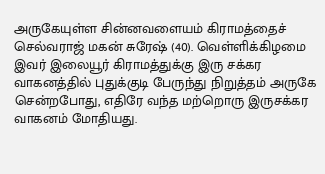அருகேயுள்ள சின்னவளையம் கிராமத்தைச் செல்வராஜ் மகன் சுரேஷ் (40). வெள்ளிக்கிழமை இவர் இலையூர் கிராமத்துக்கு இரு சக்கர வாகனத்தில் புதுக்குடி பேருந்து நிறுத்தம் அருகே சென்றபோது, எதிரே வந்த மற்றொரு இருசக்கர வாகனம் மோதியது.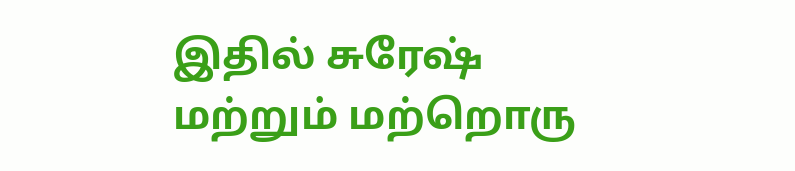இதில் சுரேஷ் மற்றும் மற்றொரு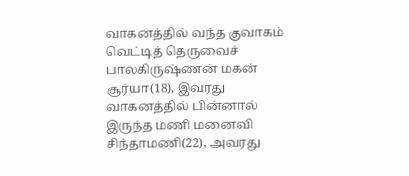வாகனத்தில் வந்த குவாகம் வெட்டித் தெருவைச் பாலகிருஷ்ணன் மகன் சூர்யா(18), இவரது வாகனத்தில் பின்னால் இருந்த மணி மனைவி சிந்தாமணி(22), அவரது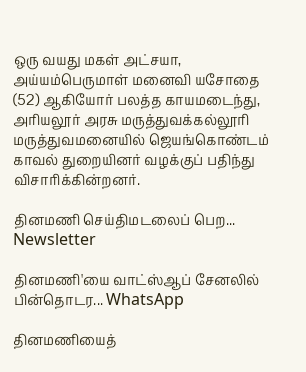ஒரு வயது மகள் அட்சயா, அய்யம்பெருமாள் மனைவி யசோதை (52) ஆகியோர் பலத்த காயமடைந்து, அரியலூர் அரசு மருத்துவக்கல்லூரி மருத்துவமனையில் ஜெயங்கொண்டம் காவல் துறையினர் வழக்குப் பதிந்து விசாரிக்கின்றனர்.

தினமணி செய்திமடலைப் பெற... Newsletter

தினமணி'யை வாட்ஸ்ஆப் சேனலில் பின்தொடர... WhatsApp

தினமணியைத்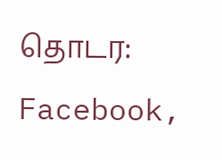தொடர: Facebook,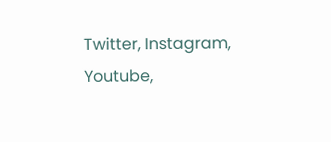Twitter, Instagram, Youtube,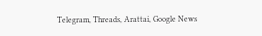Telegram, Threads, Arattai, Google News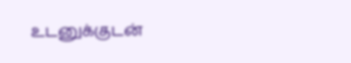உடனுக்குடன்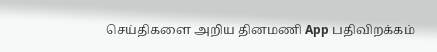செய்திகளை அறிய தினமணி App பதிவிறக்கம்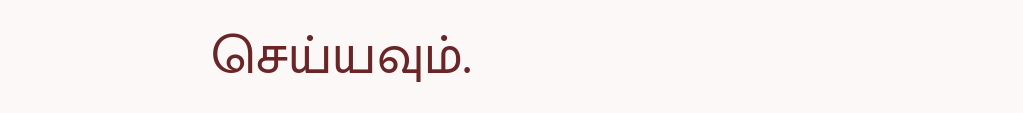செய்யவும்.